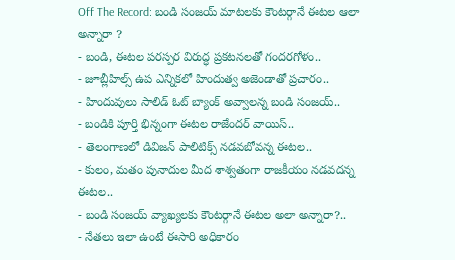Off The Record: బండి సంజయ్ మాటలకు కౌంటర్గానే ఈటల ఆలా అన్నారా ?
- బండి, ఈటల పరస్పర విరుద్ధ ప్రకటనలతో గందరగోళం..
- జూబ్లీహిల్స్ ఉప ఎన్నికలో హిందుత్వ అజెండాతో ప్రచారం..
- హిందువులు సాలిడ్ ఓట్ బ్యాంక్ అవ్వాలన్న బండి సంజయ్..
- బండికి పూర్తి భిన్నంగా ఈటల రాజేందర్ వాయిస్..
- తెలంగాణలో డివిజన్ పాలిటిక్స్ నడవబోవన్న ఈటల..
- కులం, మతం పునాదుల మీద శాశ్వతంగా రాజకీయం నడవదన్న ఈటల..
- బండి సంజయ్ వ్యాఖ్యలకు కౌంటర్గానే ఈటల అలా అన్నారా?..
- నేతలు ఇలా ఉంటే ఈసారి అధికారం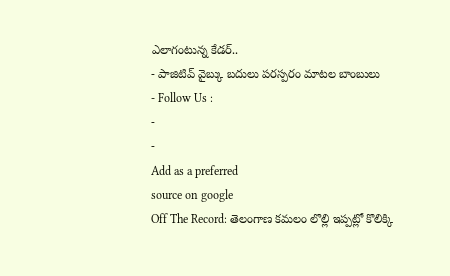ఎలాగంటున్న కేడర్..
- పాజిటివ్ వైబ్కు బదులు పరస్పరం మాటల బాంబులు
- Follow Us :
-
-
Add as a preferred
source on google
Off The Record: తెలంగాణ కమలం లొల్లి ఇప్పట్లో కొలిక్కి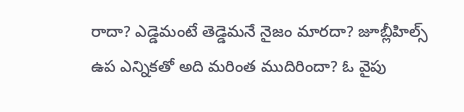రాదా? ఎడ్డెమంటే తెడ్డెమనే నైజం మారదా? జూబ్లీహిల్స్ ఉప ఎన్నికతో అది మరింత ముదిరిందా? ఓ వైపు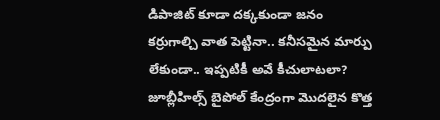డిపాజిట్ కూడా దక్కకుండా జనం కర్రుగాల్చి వాత పెట్టినా.. కనీసమైన మార్పు లేకుండా.. ఇప్పటికీ అవే కీచులాటలా? జూబ్లీహిల్స్ బైపోల్ కేంద్రంగా మొదలైన కొత్త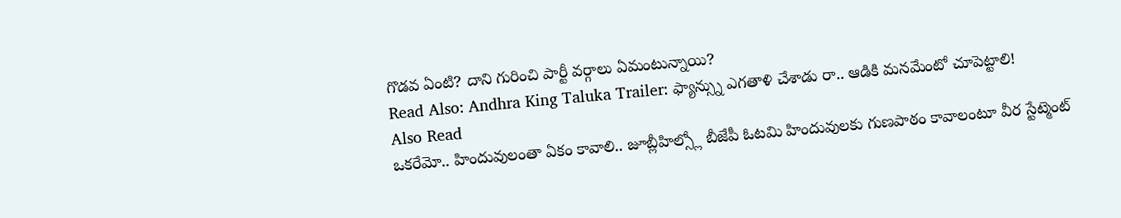గొడవ ఏంటి? దాని గురించి పార్టీ వర్గాలు ఏమంటున్నాయి?
Read Also: Andhra King Taluka Trailer: ఫ్యాన్స్ను ఎగతాళి చేశాడు రా.. ఆడికి మనమేంటో చూపెట్టాలి!
Also Read
ఒకరేమో.. హిందువులంతా ఏకం కావాలి.. జూబ్లీహిల్స్లో బీజేపీ ఓటమి హిందువులకు గుణపాఠం కావాలంటూ వీర స్టేట్మెంట్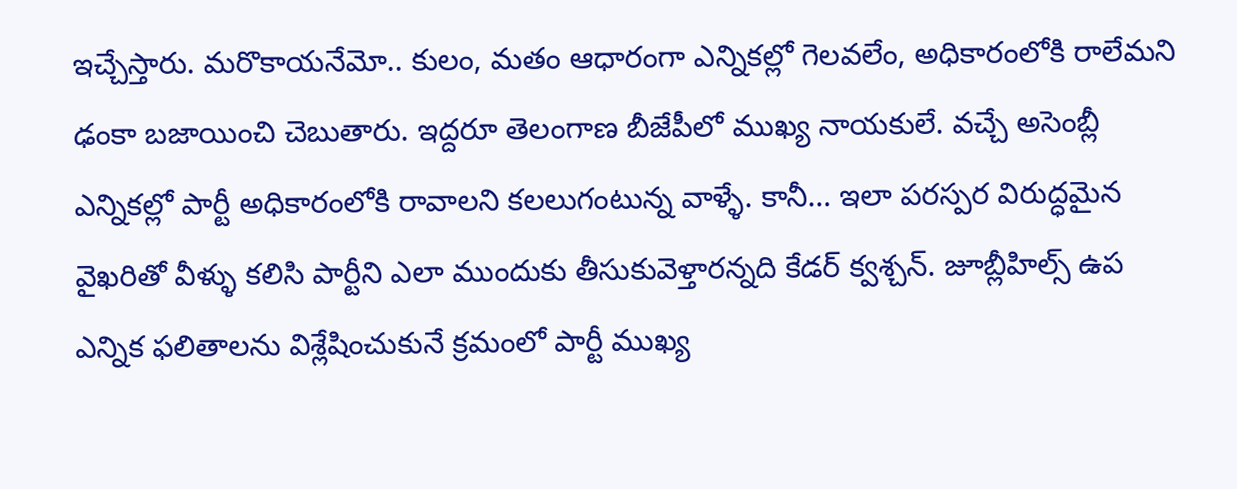ఇచ్చేస్తారు. మరొకాయనేమో.. కులం, మతం ఆధారంగా ఎన్నికల్లో గెలవలేం, అధికారంలోకి రాలేమని ఢంకా బజాయించి చెబుతారు. ఇద్దరూ తెలంగాణ బీజేపీలో ముఖ్య నాయకులే. వచ్చే అసెంబ్లీ ఎన్నికల్లో పార్టీ అధికారంలోకి రావాలని కలలుగంటున్న వాళ్ళే. కానీ… ఇలా పరస్పర విరుద్ధమైన వైఖరితో వీళ్ళు కలిసి పార్టీని ఎలా ముందుకు తీసుకువెళ్తారన్నది కేడర్ క్వశ్చన్. జూబ్లీహిల్స్ ఉప ఎన్నిక ఫలితాలను విశ్లేషించుకునే క్రమంలో పార్టీ ముఖ్య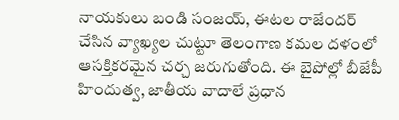నాయకులు బండి సంజయ్, ఈటల రాజేందర్ చేసిన వ్యాఖ్యల చుట్టూ తెలంగాణ కమల దళంలో ఆసక్తికరమైన చర్చ జరుగుతోంది. ఈ బైపోల్లో బీజేపీ హిందుత్వ, జాతీయ వాదాలే ప్రధాన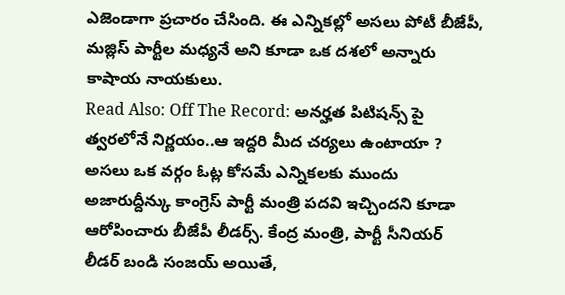ఎజెండాగా ప్రచారం చేసింది. ఈ ఎన్నికల్లో అసలు పోటీ బీజేపీ, మజ్లిస్ పార్టీల మధ్యనే అని కూడా ఒక దశలో అన్నారు కాషాయ నాయకులు.
Read Also: Off The Record: అనర్హత పిటిషన్స్ పై త్వరలోనే నిర్ణయం..ఆ ఇద్దరి మీద చర్యలు ఉంటాయా ?
అసలు ఒక వర్గం ఓట్ల కోసమే ఎన్నికలకు ముందు అజారుద్దీన్కు కాంగ్రెస్ పార్టీ మంత్రి పదవి ఇచ్చిందని కూడా ఆరోపించారు బీజేపీ లీడర్స్. కేంద్ర మంత్రి, పార్టీ సీనియర్ లీడర్ బండి సంజయ్ అయితే,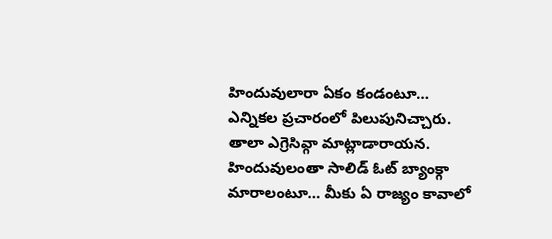హిందువులారా ఏకం కండంటూ… ఎన్నికల ప్రచారంలో పిలుపునిచ్చారు. తాలా ఎగ్రెసివ్గా మాట్లాడారాయన. హిందువులంతా సాలిడ్ ఓట్ బ్యాంక్గా మారాలంటూ… మీకు ఏ రాజ్యం కావాలో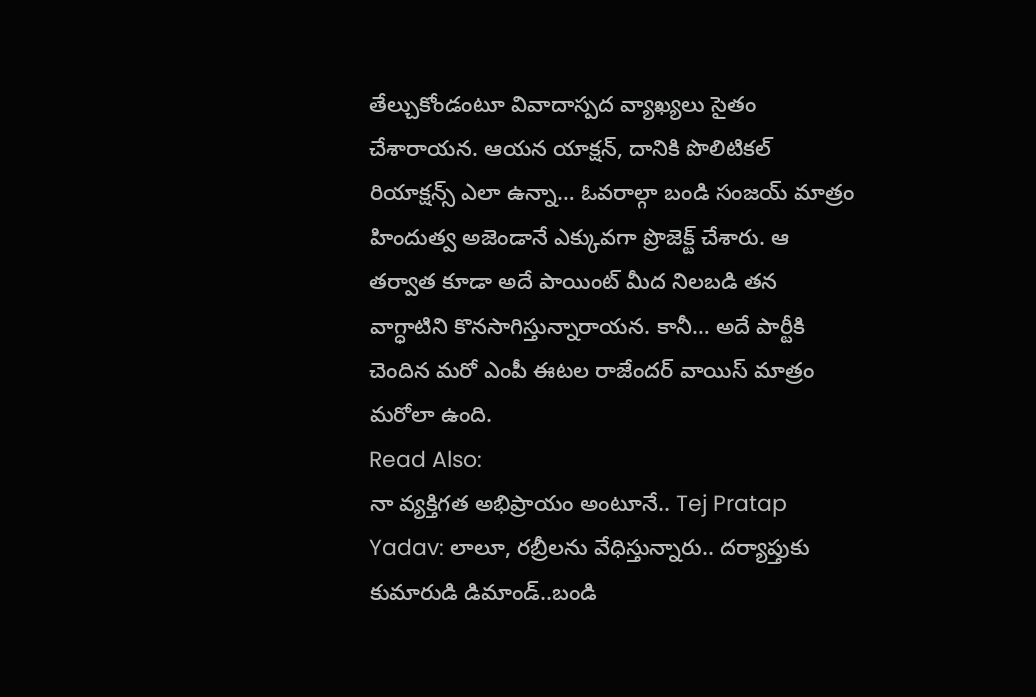తేల్చుకోండంటూ వివాదాస్పద వ్యాఖ్యలు సైతం చేశారాయన. ఆయన యాక్షన్, దానికి పొలిటికల్ రియాక్షన్స్ ఎలా ఉన్నా… ఓవరాల్గా బండి సంజయ్ మాత్రం హిందుత్వ అజెండానే ఎక్కువగా ప్రొజెక్ట్ చేశారు. ఆ తర్వాత కూడా అదే పాయింట్ మీద నిలబడి తన వాగ్ధాటిని కొనసాగిస్తున్నారాయన. కానీ… అదే పార్టీకి చెందిన మరో ఎంపీ ఈటల రాజేందర్ వాయిస్ మాత్రం మరోలా ఉంది.
Read Also:
నా వ్యక్తిగత అభిప్రాయం అంటూనే.. Tej Pratap Yadav: లాలూ, రబ్రీలను వేధిస్తున్నారు.. దర్యాప్తుకు కుమారుడి డిమాండ్..బండి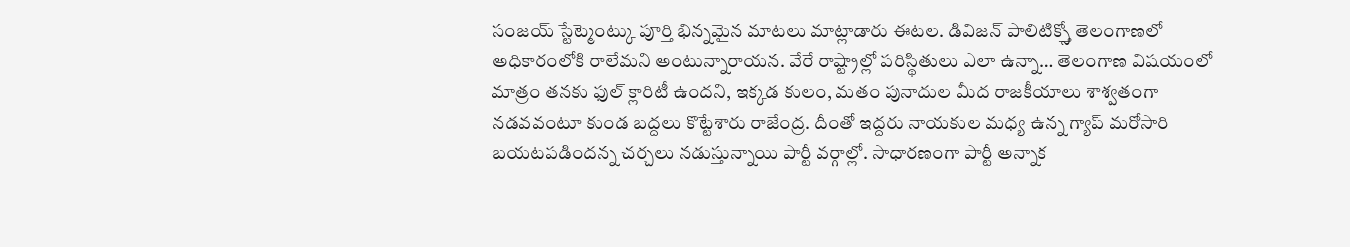సంజయ్ స్టేట్మెంట్కు పూర్తి భిన్నమైన మాటలు మాట్లాడారు ఈటల. డివిజన్ పాలిటిక్స్తో తెలంగాణలో అధికారంలోకి రాలేమని అంటున్నారాయన. వేరే రాష్ట్రాల్లో పరిస్థితులు ఎలా ఉన్నా… తెలంగాణ విషయంలో మాత్రం తనకు ఫుల్ క్లారిటీ ఉందని, ఇక్కడ కులం, మతం పునాదుల మీద రాజకీయాలు శాశ్వతంగా నడవవంటూ కుండ బద్దలు కొట్టేశారు రాజేంద్ర. దీంతో ఇద్దరు నాయకుల మధ్య ఉన్న గ్యాప్ మరోసారి బయటపడిందన్న చర్చలు నడుస్తున్నాయి పార్టీ వర్గాల్లో. సాధారణంగా పార్టీ అన్నాక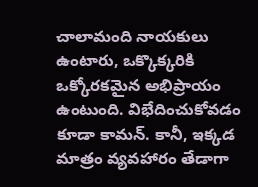చాలామంది నాయకులు ఉంటారు, ఒక్కొక్కరికి ఒక్కోరకమైన అభిప్రాయం ఉంటుంది. విభేదించుకోవడం కూడా కామన్. కానీ, ఇక్కడ మాత్రం వ్యవహారం తేడాగా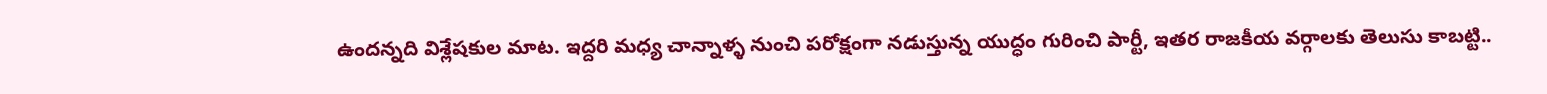ఉందన్నది విశ్లేషకుల మాట. ఇద్దరి మధ్య చాన్నాళ్ళ నుంచి పరోక్షంగా నడుస్తున్న యుద్ధం గురించి పార్టీ, ఇతర రాజకీయ వర్గాలకు తెలుసు కాబట్టి..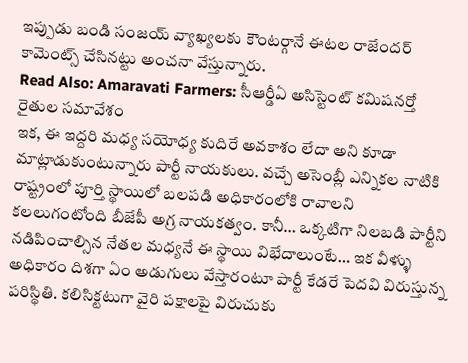ఇప్పుడు బండి సంజయ్ వ్యాఖ్యలకు కౌంటర్గానే ఈటల రాజేందర్ కామెంట్స్ చేసినట్టు అంచనా వేస్తున్నారు.
Read Also: Amaravati Farmers: సీఆర్డీఏ అసిస్టెంట్ కమిషనర్తో రైతుల సమావేశం
ఇక, ఈ ఇద్దరి మధ్య సయోధ్య కుదిరే అవకాశం లేదా అని కూడా మాట్లాడుకుంటున్నారు పార్టీ నాయకులు. వచ్చే అసెంబ్లీ ఎన్నికల నాటికి రాష్ట్రంలో పూర్తి స్థాయిలో బలపడి అధికారంలోకి రావాలని కలలుగంటోంది బీజేపీ అగ్ర నాయకత్వం. కానీ… ఒక్కటిగా నిలబడి పార్టీని నడిపించాల్సిన నేతల మధ్యనే ఈ స్థాయి విభేదాలుంటే… ఇక వీళ్ళు అధికారం దిశగా ఏం అడుగులు వేస్తారంటూ పార్టీ కేడరే పెదవి విరుస్తున్న పరిస్థితి. కలిసిక్టటుగా వైరి పక్షాలపై విరుచుకు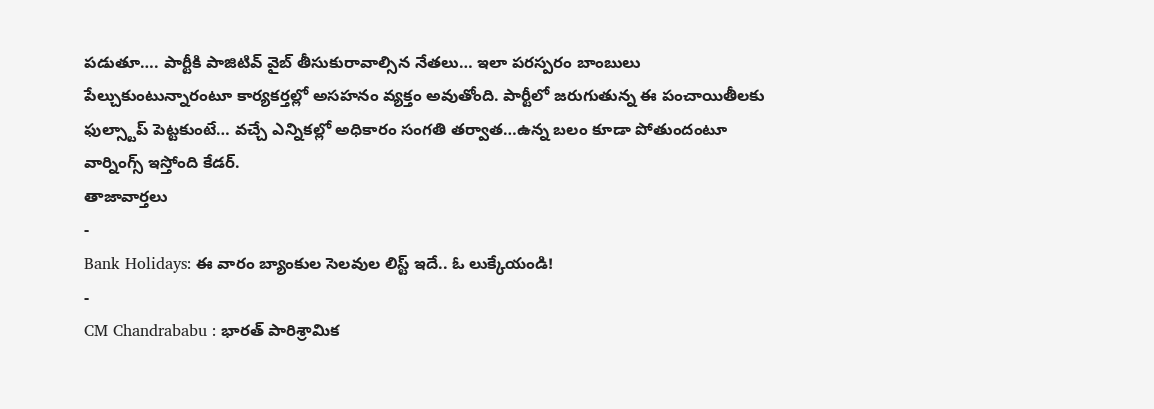పడుతూ…. పార్టీకి పాజిటివ్ వైబ్ తీసుకురావాల్సిన నేతలు… ఇలా పరస్పరం బాంబులు పేల్చుకుంటున్నారంటూ కార్యకర్తల్లో అసహనం వ్యక్తం అవుతోంది. పార్టీలో జరుగుతున్న ఈ పంచాయితీలకు ఫుల్స్టాప్ పెట్టకుంటే… వచ్చే ఎన్నికల్లో అధికారం సంగతి తర్వాత…ఉన్న బలం కూడా పోతుందంటూ వార్నింగ్స్ ఇస్తోంది కేడర్.
తాజావార్తలు
-
Bank Holidays: ఈ వారం బ్యాంకుల సెలవుల లిస్ట్ ఇదే.. ఓ లుక్కేయండి!
-
CM Chandrababu : భారత్ పారిశ్రామిక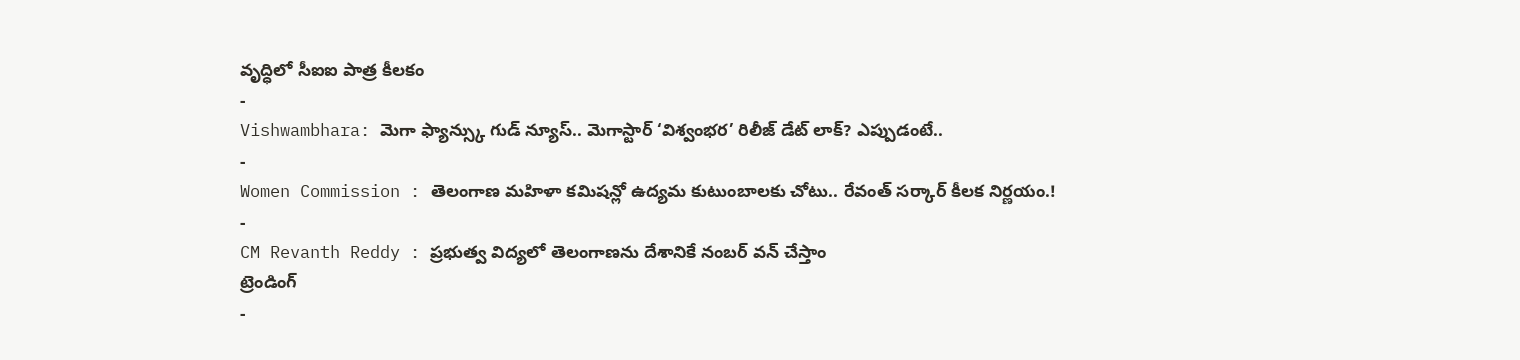వృద్ధిలో సీఐఐ పాత్ర కీలకం
-
Vishwambhara: మెగా ఫ్యాన్స్కు గుడ్ న్యూస్.. మెగాస్టార్ ‘విశ్వంభర’ రిలీజ్ డేట్ లాక్? ఎప్పుడంటే..
-
Women Commission : తెలంగాణ మహిళా కమిషన్లో ఉద్యమ కుటుంబాలకు చోటు.. రేవంత్ సర్కార్ కీలక నిర్ణయం.!
-
CM Revanth Reddy : ప్రభుత్వ విద్యలో తెలంగాణను దేశానికే నంబర్ వన్ చేస్తాం
ట్రెండింగ్
-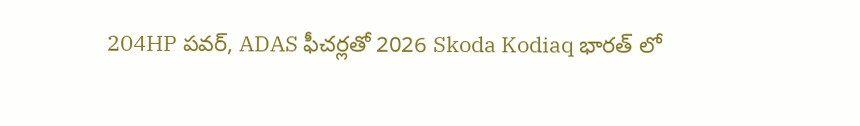204HP పవర్, ADAS ఫీచర్లతో 2026 Skoda Kodiaq భారత్ లో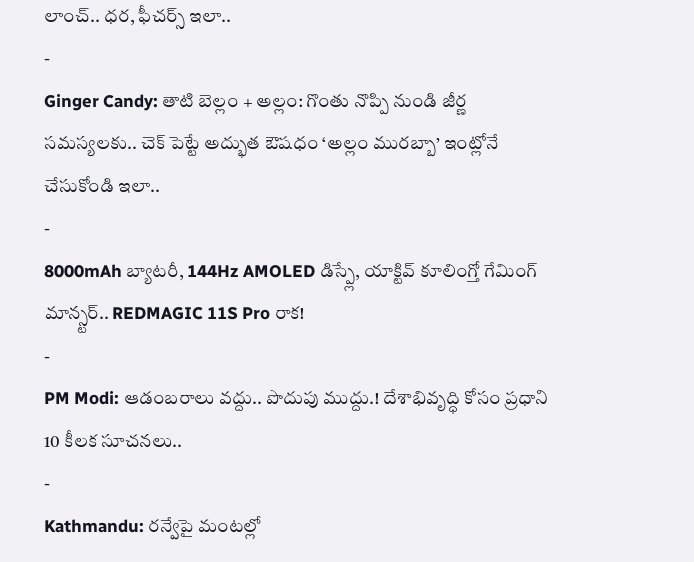లాంచ్.. ధర, ఫీచర్స్ ఇలా..
-
Ginger Candy: తాటి బెల్లం + అల్లం: గొంతు నొప్పి నుండి జీర్ణ సమస్యలకు.. చెక్ పెట్టే అద్భుత ఔషధం ‘అల్లం మురబ్బా’ ఇంట్లోనే చేసుకోండి ఇలా..
-
8000mAh బ్యాటరీ, 144Hz AMOLED డిస్ప్లే, యాక్టివ్ కూలింగ్తో గేమింగ్ మాన్స్టర్.. REDMAGIC 11S Pro రాక!
-
PM Modi: ఆడంబరాలు వద్దు.. పొదుపు ముద్దు.! దేశాభివృద్ధి కోసం ప్రధాని 10 కీలక సూచనలు..
-
Kathmandu: రన్వేపై మంటల్లో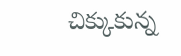చిక్కుకున్న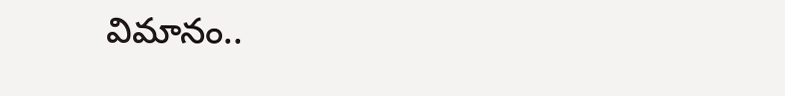విమానం..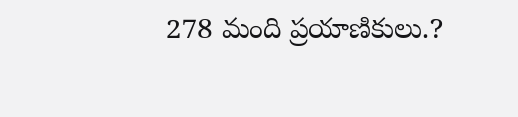278 మంది ప్రయాణికులు.?